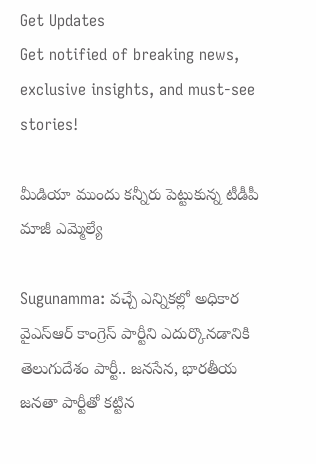Get Updates
Get notified of breaking news, exclusive insights, and must-see stories!

మీడియా ముందు కన్నీరు పెట్టుకున్న టీడీపీ మాజీ ఎమ్మెల్యే

Sugunamma: వచ్చే ఎన్నికల్లో అధికార వైఎస్ఆర్ కాంగ్రెస్ పార్టీని ఎదుర్కొనడానికి తెలుగుదేశం పార్టీ.. జనసేన, భారతీయ జనతా పార్టీతో కట్టిన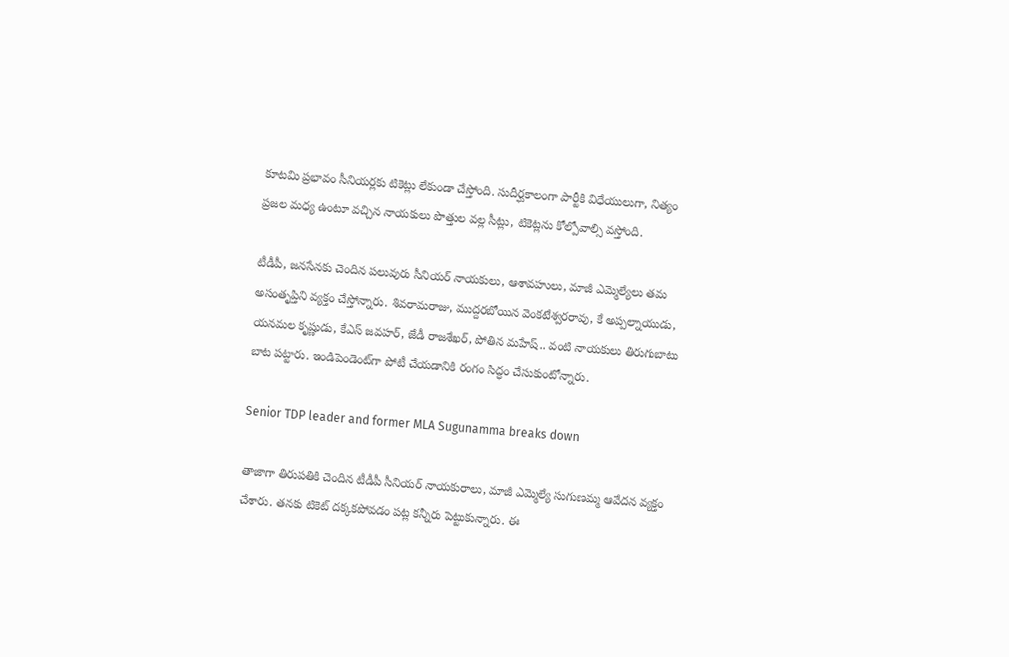కూటమి ప్రభావం సీనియర్లకు టికెట్లు లేకుండా చేస్తోంది. సుదీర్ఘకాలంగా పార్టీకి విధేయులుగా, నిత్యం ప్రజల మధ్య ఉంటూ వచ్చిన నాయకులు పొత్తుల వల్ల సీట్లు, టికెట్లను కోల్పోవాల్సి వస్తోంది.

టీడీపీ, జనసేనకు చెందిన పలువురు సీనియర్ నాయకులు, ఆశావహులు, మాజీ ఎమ్మెల్యేలు తమ అసంతృప్తిని వ్యక్తం చేస్తోన్నారు. శివరామరాజు, ముద్దరబోయిన వెంకటేశ్వరరావు, కే అప్పల్నాయుడు, యనమల కృష్ణుడు, కేఎస్ జవహర్, జేడీ రాజశేఖర్, పోతిన మహేష్.. వంటి నాయకులు తిరుగుబాటు బాట పట్టారు. ఇండిపెండెంట్‌గా పోటీ చేయడానికి రంగం సిద్ధం చేసుకుంటోన్నారు.

Senior TDP leader and former MLA Sugunamma breaks down

తాజాగా తిరుపతికి చెందిన టీడీపీ సీనియర్ నాయకురాలు, మాజీ ఎమ్మెల్యే సుగుణమ్మ ఆవేదన వ్యక్తం చేశారు. తనకు టికెట్ దక్కకపోవడం పట్ల కన్నీరు పెట్టుకున్నారు. ఈ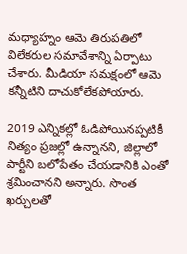మధ్యాహ్నం ఆమె తిరుపతిలో విలేకరుల సమావేశాన్ని ఏర్పాటు చేశారు. మీడియా సమక్షంలో ఆమె కన్నీటిని దాచుకోలేకపోయారు.

2019 ఎన్నికల్లో ఓడిపోయినప్పటికీ నిత్యం ప్రజల్లో ఉన్నానని, జిల్లాలో పార్టీని బలోపేతం చేయడానికి ఎంతో శ్రమించానని అన్నారు. సొంత ఖర్చులతో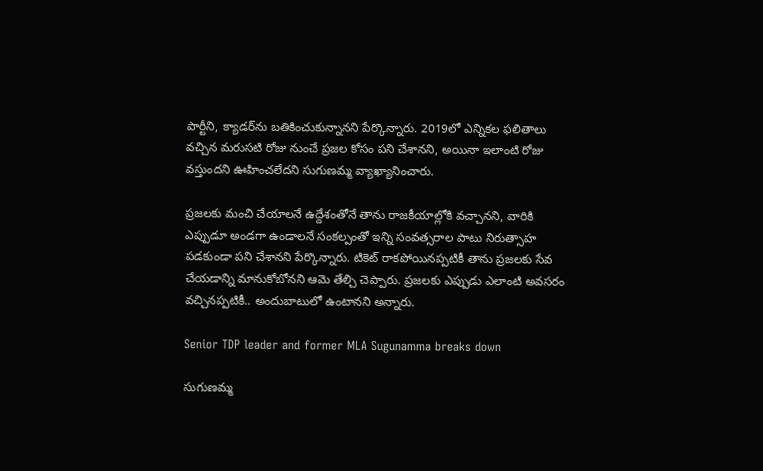పార్టీని, క్యాడర్‌ను బతికించుకున్నానని పేర్కొన్నారు. 2019లో ఎన్నికల ఫలితాలు వచ్చిన మరుసటి రోజు నుంచే ప్రజల కోసం పని చేశానని, అయినా ఇలాంటి రోజు వస్తుందని ఊహించలేదని సుగుణమ్మ వ్యాఖ్యానించారు.

ప్రజలకు మంచి చేయాలనే ఉద్దేశంతోనే తాను రాజకీయాల్లోకి వచ్చానని, వారికి ఎప్పుడూ అండగా ఉండాలనే సంకల్పంతో ఇన్ని సంవత్సరాల పాటు నిరుత్సాహ పడకుండా పని చేశానని పేర్కొన్నారు. టికెట్ రాకపోయినప్పటికీ తాను ప్రజలకు సేవ చేయడాన్ని మానుకోబోనని ఆమె తేల్చి చెప్పారు. ప్రజలకు ఎప్పుడు ఎలాంటి అవసరం వచ్చినప్పటికీ.. అందుబాటులో ఉంటానని అన్నారు.

Senior TDP leader and former MLA Sugunamma breaks down

సుగుణమ్మ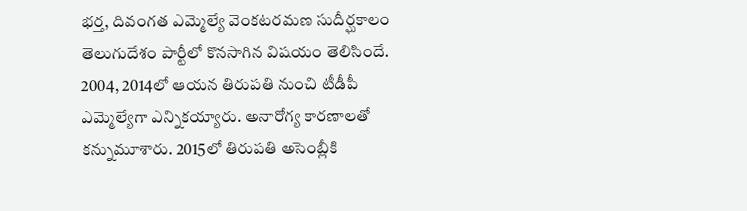భర్త, దివంగత ఎమ్మెల్యే వెంకటరమణ సుదీర్ఘకాలం తెలుగుదేశం పార్టీలో కొనసాగిన విషయం తెలిసిందే. 2004, 2014లో ఆయన తిరుపతి నుంచి టీడీపీ ఎమ్మెల్యేగా ఎన్నికయ్యారు. అనారోగ్య కారణాలతో కన్నుమూశారు. 2015లో తిరుపతి అసెంబ్లీకి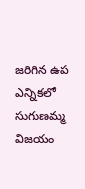జరిగిన ఉప ఎన్నికలో సుగుణమ్మ విజయం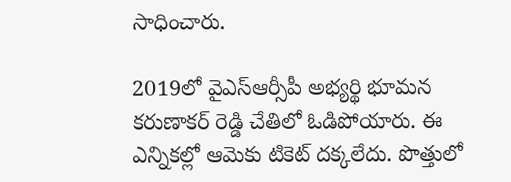సాధించారు.

2019లో వైఎస్ఆర్సీపీ అభ్యర్థి భూమన కరుణాకర్ రెడ్డి చేతిలో ఓడిపోయారు. ఈ ఎన్నికల్లో ఆమెకు టికెట్ దక్కలేదు. పొత్తులో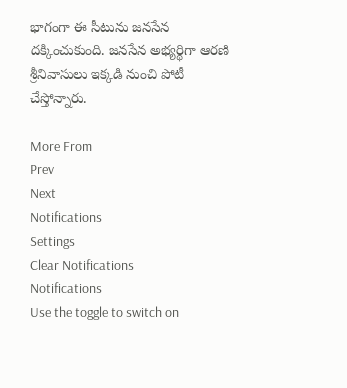భాగంగా ఈ సీటును జనసేన దక్కించుకుంది. జనసేన అభ్యర్థిగా ఆరణి శ్రీనివాసులు ఇక్కడి నుంచి పోటీ చేస్తోన్నారు.

More From
Prev
Next
Notifications
Settings
Clear Notifications
Notifications
Use the toggle to switch on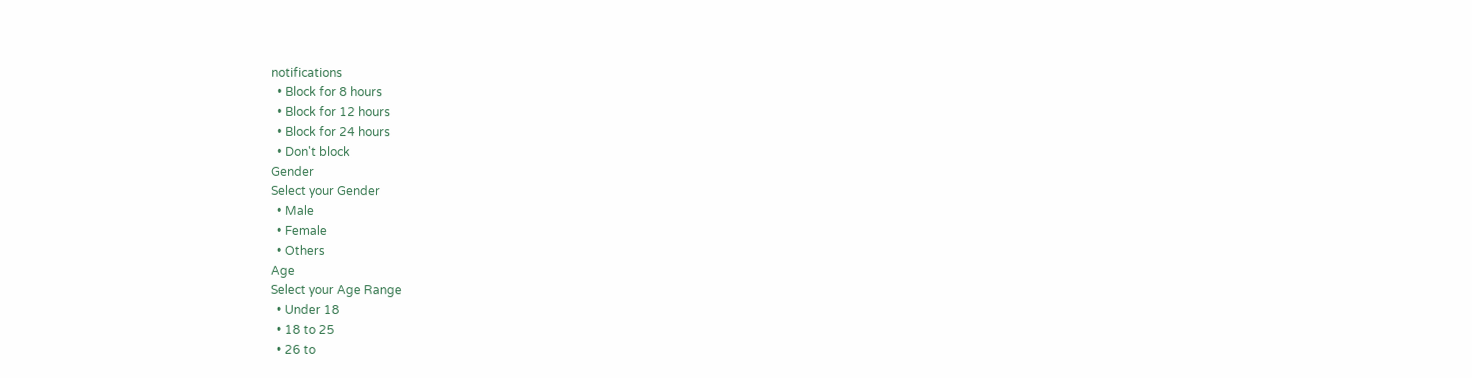notifications
  • Block for 8 hours
  • Block for 12 hours
  • Block for 24 hours
  • Don't block
Gender
Select your Gender
  • Male
  • Female
  • Others
Age
Select your Age Range
  • Under 18
  • 18 to 25
  • 26 to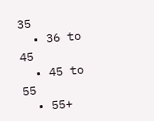35
  • 36 to 45
  • 45 to 55
  • 55+